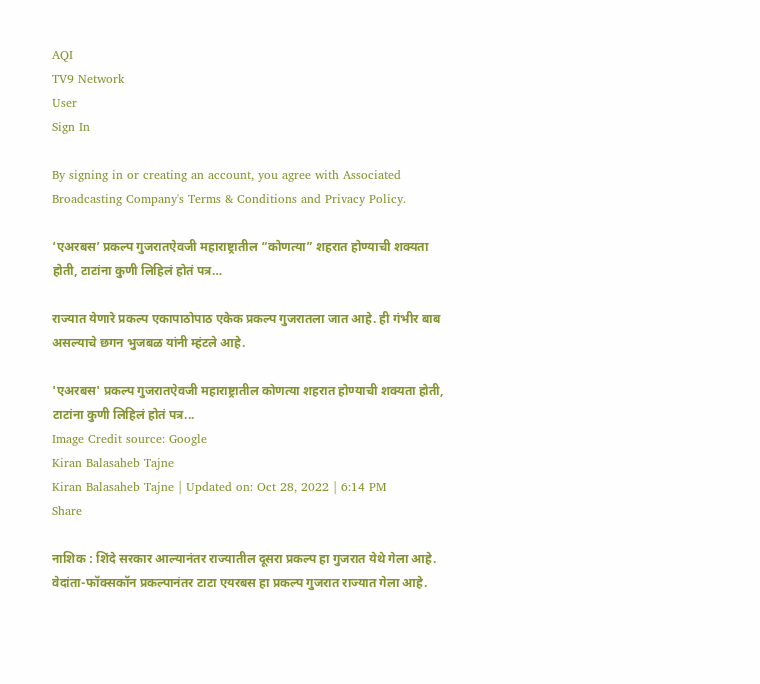AQI
TV9 Network
User
Sign In

By signing in or creating an account, you agree with Associated Broadcasting Company's Terms & Conditions and Privacy Policy.

‘एअरबस’ प्रकल्प गुजरातऐवजी महाराष्ट्रातील “कोणत्या” शहरात होण्याची शक्यता होती, टाटांना कुणी लिहिलं होतं पत्र…

राज्यात येणारे प्रकल्प एकापाठोपाठ एकेक प्रकल्प गुजरातला जात आहे. ही गंभीर बाब असल्याचे छगन भुजबळ यांनी म्हंटले आहे.

'एअरबस' प्रकल्प गुजरातऐवजी महाराष्ट्रातील कोणत्या शहरात होण्याची शक्यता होती, टाटांना कुणी लिहिलं होतं पत्र...
Image Credit source: Google
Kiran Balasaheb Tajne
Kiran Balasaheb Tajne | Updated on: Oct 28, 2022 | 6:14 PM
Share

नाशिक : शिंदे सरकार आल्यानंतर राज्यातील दूसरा प्रकल्प हा गुजरात येथे गेला आहे. वेदांता-फॉक्सकॉन प्रकल्पानंतर टाटा एयरबस हा प्रकल्प गुजरात राज्यात गेला आहे.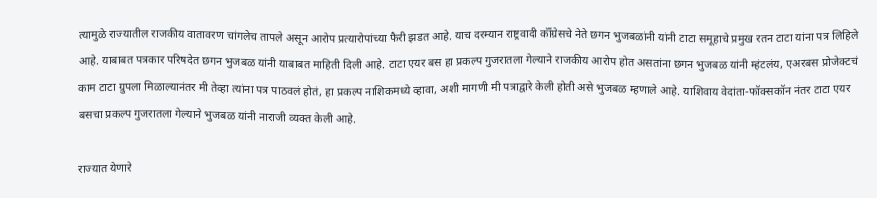त्यामुळे राज्यातील राजकीय वातावरण चांगलेच तापले असून आरोप प्रत्यारोपांच्या फैरी झडत आहे. याच दरम्यान राष्ट्रवादी कॉँग्रेसचे नेते छगन भुजबळांनी यांनी टाटा समूहाचे प्रमुख रतन टाटा यांना पत्र लिहिले आहे. याबाबत पत्रकार परिषदेत छगन भुजबळ यांनी याबाबत माहिती दिली आहे. टाटा एयर बस हा प्रकल्प गुजरातला गेल्याने राजकीय आरोप होत असतांना छगन भुजबळ यांनी म्हंटलंय, एअरबस प्रोजेक्टचं काम टाटा ग्रुपला मिळाल्यानंतर मी तेव्हा त्यांना पत्र पाठवलं होतं, हा प्रकल्प नाशिकमध्ये व्हावा, अशी मागणी मी पत्राद्वारे केली होती असे भुजबळ म्हणाले आहे. याशिवाय वेदांता-फॉक्सकॉन नंतर टाटा एयर बसचा प्रकल्प गुजरातला गेल्याने भुजबळ यांनी नाराजी व्यक्त केली आहे.

राज्यात येणारे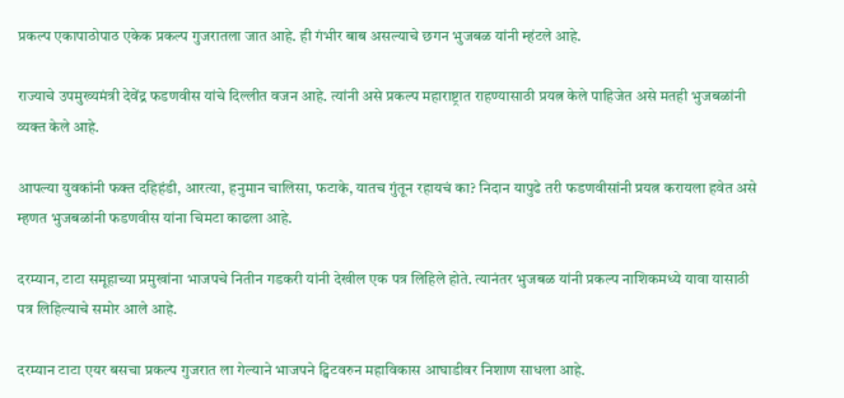प्रकल्प एकापाठोपाठ एकेक प्रकल्प गुजरातला जात आहे. ही गंभीर बाब असल्याचे छगन भुजबळ यांनी म्हंटले आहे.

राज्याचे उपमुख्यमंत्री देवेंद्र फडणवीस यांचे दिल्लीत वजन आहे. त्यांनी असे प्रकल्प महाराष्ट्रात राहण्यासाठी प्रयत्न केले पाहिजेत असे मतही भुजबळांनी व्यक्त केले आहे.

आपल्या युवकांनी फक्त दहिहंडी, आरत्या, हनुमान चालिसा, फटाके, यातच गुंतून रहायचं का? निदान यापुढे तरी फडणवीसांनी प्रयत्न करायला हवेत असे म्हणत भुजबळांनी फडणवीस यांना चिमटा काढला आहे.

दरम्यान, टाटा समूहाच्या प्रमुखांना भाजपचे नितीन गडकरी यांनी देखील एक पत्र लिहिले होते. त्यानंतर भुजबळ यांनी प्रकल्प नाशिकमध्ये यावा यासाठी पत्र लिहिल्याचे समोर आले आहे.

दरम्यान टाटा एयर बसचा प्रकल्प गुजरात ला गेल्याने भाजपने ट्विटवरुन महाविकास आघाडीवर निशाण साधला आहे.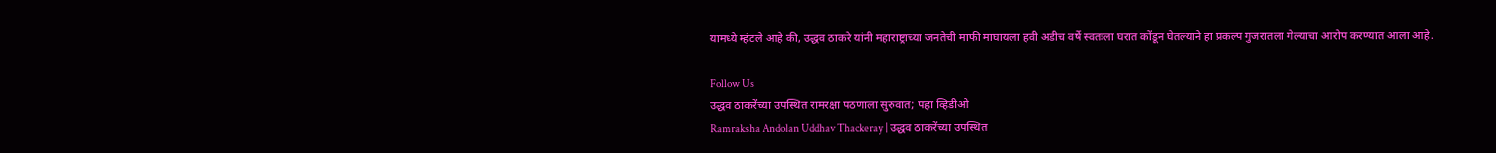यामध्ये म्हंटले आहे की, उद्धव ठाकरे यांनी महाराष्ट्राच्या जनतेची माफी माघायला हवी अडीच वर्षे स्वतःला घरात कोंडून घेतल्याने हा प्रकल्प गुजरातला गेल्याचा आरोप करण्यात आला आहे.

Follow Us
उद्धव ठाकरेंच्या उपस्थित रामरक्षा पठणाला सुरुवात; पहा व्हिडीओ
Ramraksha Andolan Uddhav Thackeray | उद्धव ठाकरेंच्या उपस्थित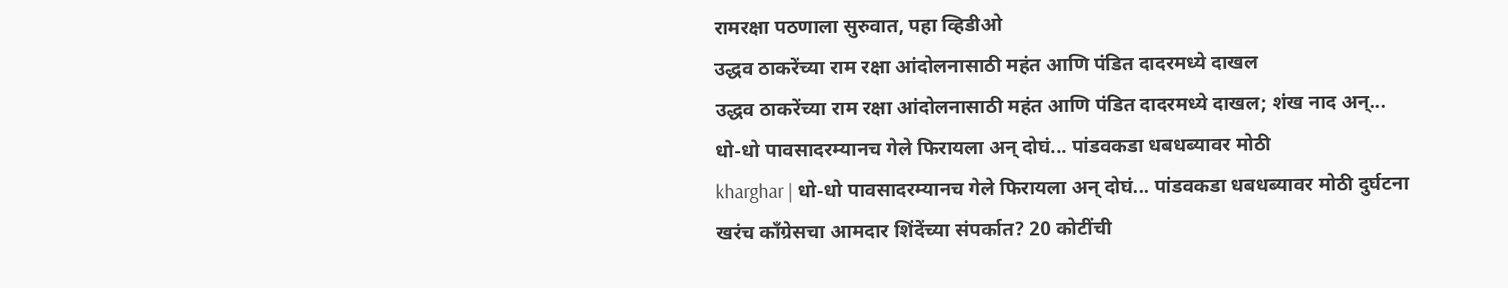रामरक्षा पठणाला सुरुवात, पहा व्हिडीओ
उद्धव ठाकरेंच्या राम रक्षा आंदोलनासाठी महंत आणि पंडित दादरमध्ये दाखल
उद्धव ठाकरेंच्या राम रक्षा आंदोलनासाठी महंत आणि पंडित दादरमध्ये दाखल; शंख नाद अन्...
धो-धो पावसादरम्यानच गेले फिरायला अन् दोघं... पांडवकडा धबधब्यावर मोठी
kharghar | धो-धो पावसादरम्यानच गेले फिरायला अन् दोघं... पांडवकडा धबधब्यावर मोठी दुर्घटना
खरंच काँग्रेसचा आमदार शिंदेंच्या संपर्कात? 20 कोटींची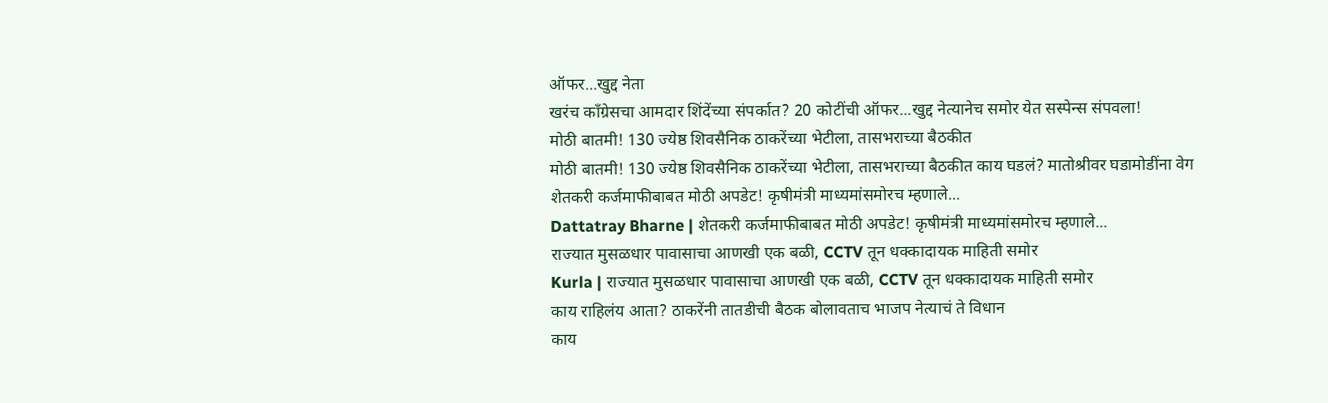ऑफर...खुद्द नेता
खरंच काँग्रेसचा आमदार शिंदेंच्या संपर्कात? 20 कोटींची ऑफर...खुद्द नेत्यानेच समोर येत सस्पेन्स संपवला!
मोठी बातमी! 130 ज्येष्ठ शिवसैनिक ठाकरेंच्या भेटीला, तासभराच्या बैठकीत
मोठी बातमी! 130 ज्येष्ठ शिवसैनिक ठाकरेंच्या भेटीला, तासभराच्या बैठकीत काय घडलं? मातोश्रीवर घडामोडींना वेग
शेतकरी कर्जमाफीबाबत मोठी अपडेट! कृषीमंत्री माध्यमांसमोरच म्हणाले...
Dattatray Bharne | शेतकरी कर्जमाफीबाबत मोठी अपडेट! कृषीमंत्री माध्यमांसमोरच म्हणाले...
राज्यात मुसळधार पावासाचा आणखी एक बळी, CCTV तून धक्कादायक माहिती समोर
Kurla | राज्यात मुसळधार पावासाचा आणखी एक बळी, CCTV तून धक्कादायक माहिती समोर
काय राहिलंय आता? ठाकरेंनी तातडीची बैठक बोलावताच भाजप नेत्याचं ते विधान
काय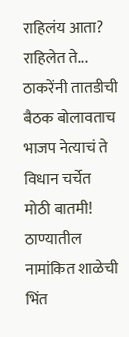राहिलंय आता? राहिलेत ते... ठाकरेंनी तातडीची बैठक बोलावताच भाजप नेत्याचं ते विधान चर्चेत
मोठी बातमी! ठाण्यातील नामांकित शाळेची भिंत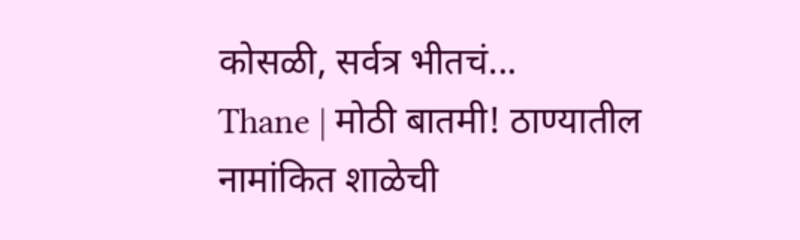कोसळी, सर्वत्र भीतचं...
Thane | मोठी बातमी! ठाण्यातील नामांकित शाळेची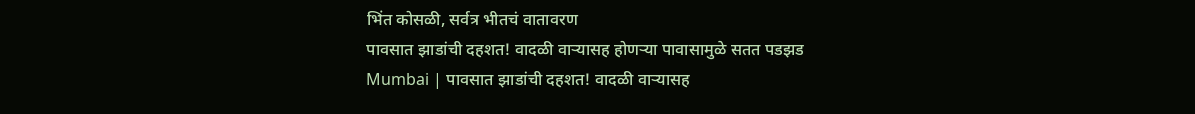भिंत कोसळी, सर्वत्र भीतचं वातावरण
पावसात झाडांची दहशत! वादळी वाऱ्यासह होणऱ्या पावासामुळे सतत पडझड
Mumbai | पावसात झाडांची दहशत! वादळी वाऱ्यासह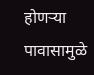होणऱ्या पावासामुळे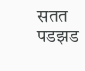सतत पडझड